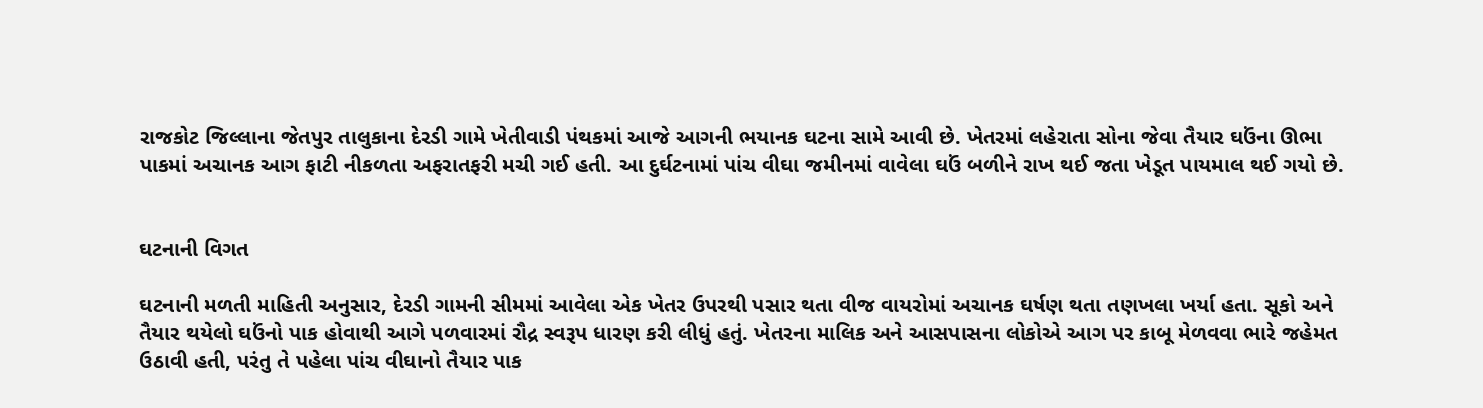રાજકોટ જિલ્લાના જેતપુર તાલુકાના દેરડી ગામે ખેતીવાડી પંથકમાં આજે આગની ભયાનક ઘટના સામે આવી છે. ખેતરમાં લહેરાતા સોના જેવા તૈયાર ઘઉંના ઊભા પાકમાં અચાનક આગ ફાટી નીકળતા અફરાતફરી મચી ગઈ હતી. આ દુર્ઘટનામાં પાંચ વીઘા જમીનમાં વાવેલા ઘઉં બળીને રાખ થઈ જતા ખેડૂત પાયમાલ થઈ ગયો છે.


ઘટનાની વિગત

ઘટનાની મળતી માહિતી અનુસાર, દેરડી ગામની સીમમાં આવેલા એક ખેતર ઉપરથી પસાર થતા વીજ વાયરોમાં અચાનક ઘર્ષણ થતા તણખલા ખર્યા હતા. સૂકો અને તૈયાર થયેલો ઘઉંનો પાક હોવાથી આગે પળવારમાં રૌદ્ર સ્વરૂપ ધારણ કરી લીધું હતું. ખેતરના માલિક અને આસપાસના લોકોએ આગ પર કાબૂ મેળવવા ભારે જહેમત ઉઠાવી હતી, પરંતુ તે પહેલા પાંચ વીઘાનો તૈયાર પાક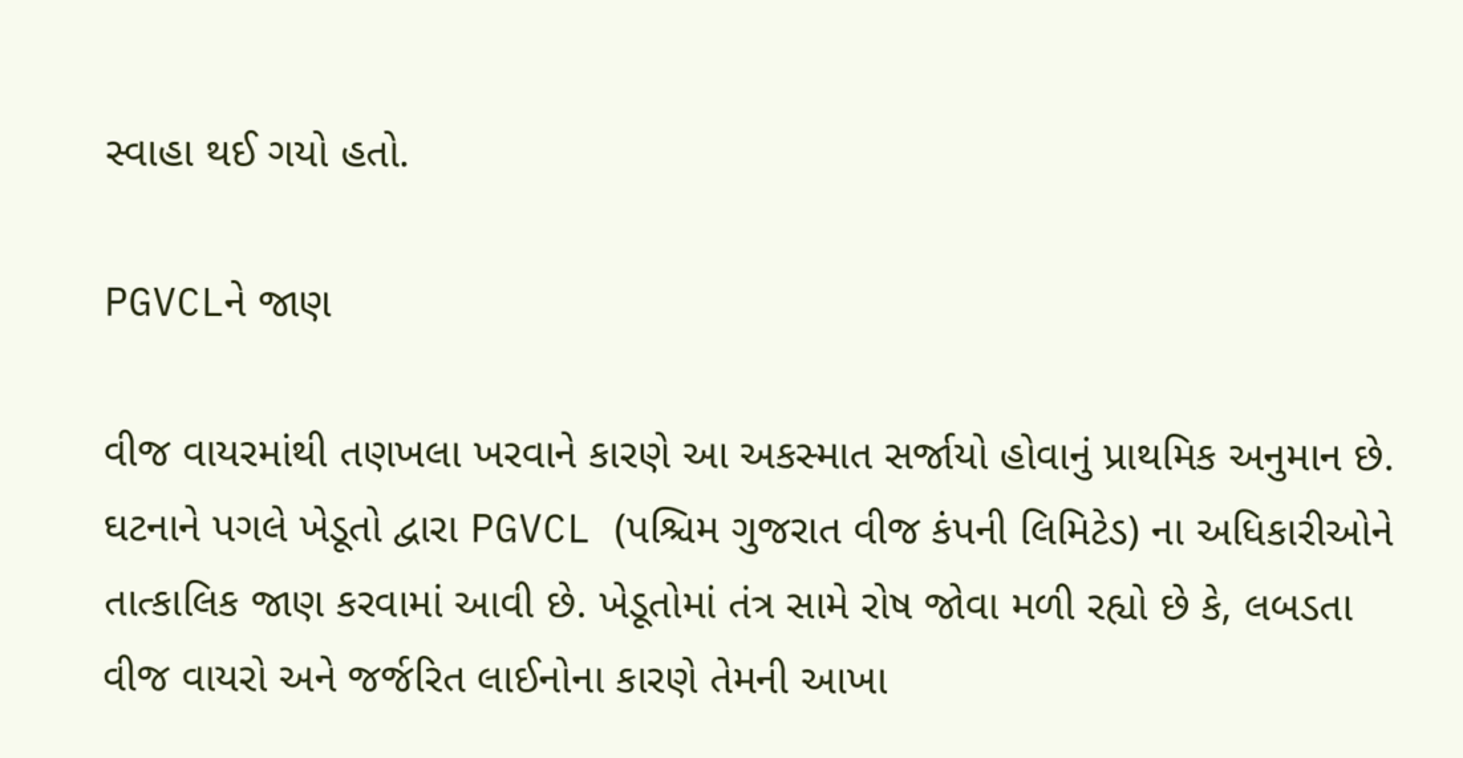સ્વાહા થઈ ગયો હતો.

PGVCLને જાણ

વીજ વાયરમાંથી તણખલા ખરવાને કારણે આ અકસ્માત સર્જાયો હોવાનું પ્રાથમિક અનુમાન છે. ઘટનાને પગલે ખેડૂતો દ્વારા PGVCL (પશ્ચિમ ગુજરાત વીજ કંપની લિમિટેડ) ના અધિકારીઓને તાત્કાલિક જાણ કરવામાં આવી છે. ખેડૂતોમાં તંત્ર સામે રોષ જોવા મળી રહ્યો છે કે, લબડતા વીજ વાયરો અને જર્જરિત લાઈનોના કારણે તેમની આખા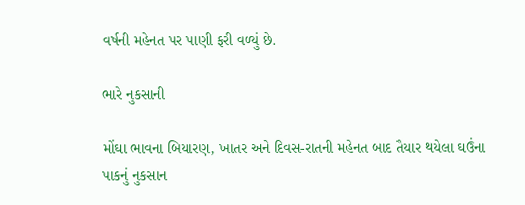વર્ષની મહેનત પર પાણી ફરી વળ્યું છે.

ભારે નુકસાની

મોંઘા ભાવના બિયારણ, ખાતર અને દિવસ-રાતની મહેનત બાદ તૈયાર થયેલા ઘઉંના પાકનું નુકસાન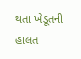થતા ખેડૂતની હાલત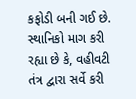કફોડી બની ગઈ છે. સ્થાનિકો માગ કરી રહ્યા છે કે, વહીવટી તંત્ર દ્વારા સર્વે કરી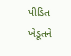પીડિત ખેડૂતને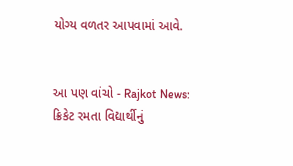યોગ્ય વળતર આપવામાં આવે.


આ પણ વાંચો - Rajkot News: ક્રિકેટ રમતા વિદ્યાર્થીનું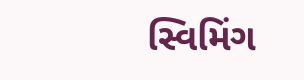સ્વિમિંગ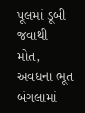પૂલમાં ડૂબી જવાથી મોત, અવધના ભૂત બંગલામાં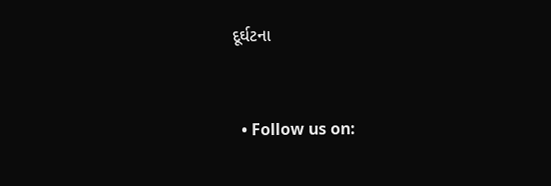દૂર્ઘટના


  • Follow us on: